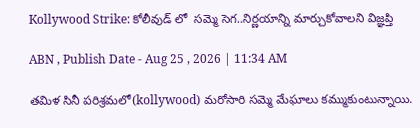Kollywood Strike: కోలీవుడ్ లో  సమ్మె సెగ..నిర్ణయాన్ని మార్చుకోవాలని విజ్ఞప్తి

ABN , Publish Date - Aug 25 , 2026 | 11:34 AM

తమిళ సినీ పరిశ్రమలో(kollywood) మరోసారి సమ్మె మేఘాలు కమ్ముకుంటున్నాయి.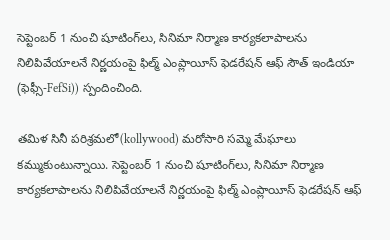సెప్టెంబర్ 1 నుంచి షూటింగ్‌లు, సినిమా నిర్మాణ కార్యకలాపాలను నిలిపివేయాలనే నిర్ణయంపై ఫిల్మ్ ఎంప్లాయీస్ ఫెడరేషన్ ఆఫ్ సౌత్ ఇండియా (ఫెఫ్సీ-FefSi)) స్పందించింది.

తమిళ సినీ పరిశ్రమలో(kollywood) మరోసారి సమ్మె మేఘాలు కమ్ముకుంటున్నాయి. సెప్టెంబర్ 1 నుంచి షూటింగ్‌లు, సినిమా నిర్మాణ కార్యకలాపాలను నిలిపివేయాలనే నిర్ణయంపై ఫిల్మ్ ఎంప్లాయీస్ ఫెడరేషన్ ఆఫ్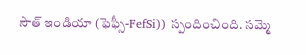సౌత్ ఇండియా (ఫెఫ్సీ-FefSi)) స్పందించింది. సమ్మె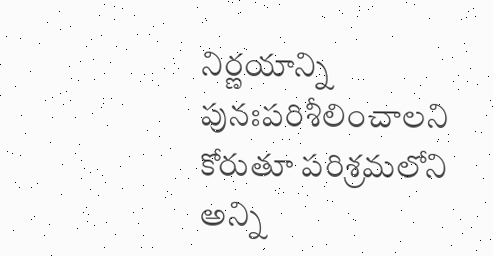నిర్ణయాన్ని పునఃపరిశీలించాలని కోరుతూ పరిశ్రమలోని అన్ని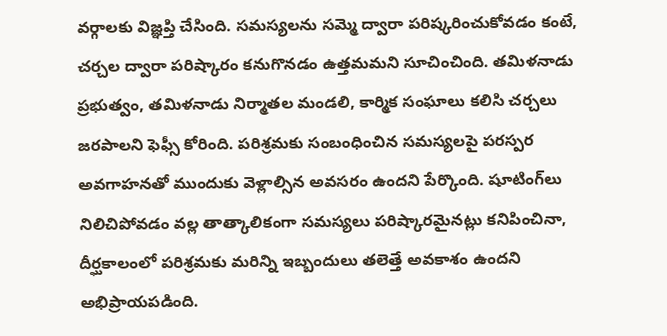వర్గాలకు విజ్ఞప్తి చేసింది. సమస్యలను సమ్మె ద్వారా పరిష్కరించుకోవడం కంటే, చర్చల ద్వారా పరిష్కారం కనుగొనడం ఉత్తమమని సూచించింది. తమిళనాడు ప్రభుత్వం, తమిళనాడు నిర్మాతల మండలి, కార్మిక సంఘాలు కలిసి చర్చలు జరపాలని ఫెఫ్సీ కోరింది. పరిశ్రమకు సంబంధించిన సమస్యలపై పరస్పర అవగాహనతో ముందుకు వెళ్లాల్సిన అవసరం ఉందని పేర్కొంది. షూటింగ్‌లు నిలిచిపోవడం వల్ల తాత్కాలికంగా సమస్యలు పరిష్కారమైనట్లు కనిపించినా, దీర్ఘకాలంలో పరిశ్రమకు మరిన్ని ఇబ్బందులు తలెత్తే అవకాశం ఉందని అభిప్రాయపడింది.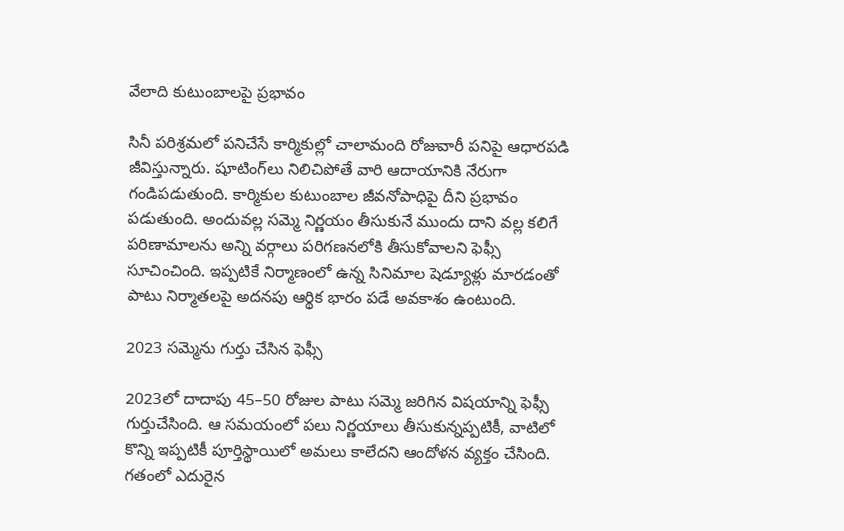వేలాది కుటుంబాలపై ప్రభావం

సినీ పరిశ్రమలో పనిచేసే కార్మికుల్లో చాలామంది రోజువారీ పనిపై ఆధారపడి జీవిస్తున్నారు. షూటింగ్‌లు నిలిచిపోతే వారి ఆదాయానికి నేరుగా గండిపడుతుంది. కార్మికుల కుటుంబాల జీవనోపాధిపై దీని ప్రభావం పడుతుంది. అందువల్ల సమ్మె నిర్ణయం తీసుకునే ముందు దాని వల్ల కలిగే పరిణామాలను అన్ని వర్గాలు పరిగణనలోకి తీసుకోవాలని ఫెఫ్సీ సూచించింది. ఇప్పటికే నిర్మాణంలో ఉన్న సినిమాల షెడ్యూళ్లు మారడంతో పాటు నిర్మాతలపై అదనపు ఆర్థిక భారం పడే అవకాశం ఉంటుంది.

2023 సమ్మెను గుర్తు చేసిన ఫెఫ్సీ

2023లో దాదాపు 45–50 రోజుల పాటు సమ్మె జరిగిన విషయాన్ని ఫెఫ్సీ గుర్తుచేసింది. ఆ సమయంలో పలు నిర్ణయాలు తీసుకున్నప్పటికీ, వాటిలో కొన్ని ఇప్పటికీ పూర్తిస్థాయిలో అమలు కాలేదని ఆందోళన వ్యక్తం చేసింది. గతంలో ఎదురైన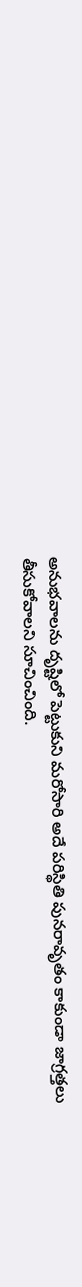అనుభవాలను దృష్టిలో పెట్టుకుని మరోసారి అదే పరిస్థితి పునరావృతం కాకుండా జాగ్రత్తలు తీసుకోవాలని సూచించింది.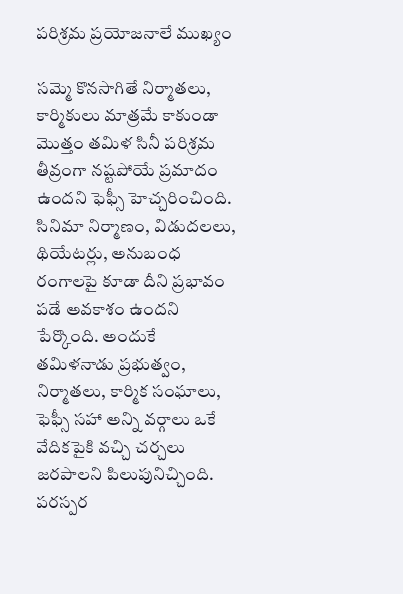పరిశ్రమ ప్రయోజనాలే ముఖ్యం

సమ్మె కొనసాగితే నిర్మాతలు, కార్మికులు మాత్రమే కాకుండా మొత్తం తమిళ సినీ పరిశ్రమ తీవ్రంగా నష్టపోయే ప్రమాదం ఉందని ఫెఫ్సీ హెచ్చరించింది. సినిమా నిర్మాణం, విడుదలలు, థియేటర్లు, అనుబంధ రంగాలపై కూడా దీని ప్రభావం పడే అవకాశం ఉందని పేర్కొంది. అందుకే తమిళనాడు ప్రభుత్వం, నిర్మాతలు, కార్మిక సంఘాలు, ఫెఫ్సీ సహా అన్ని వర్గాలు ఒకే వేదికపైకి వచ్చి చర్చలు జరపాలని పిలుపునిచ్చింది. పరస్పర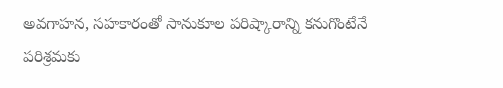అవగాహన, సహకారంతో సానుకూల పరిష్కారాన్ని కనుగొంటేనే పరిశ్రమకు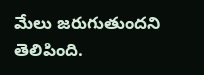మేలు జరుగుతుందని తెలిపింది.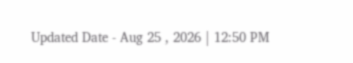Updated Date - Aug 25 , 2026 | 12:50 PM